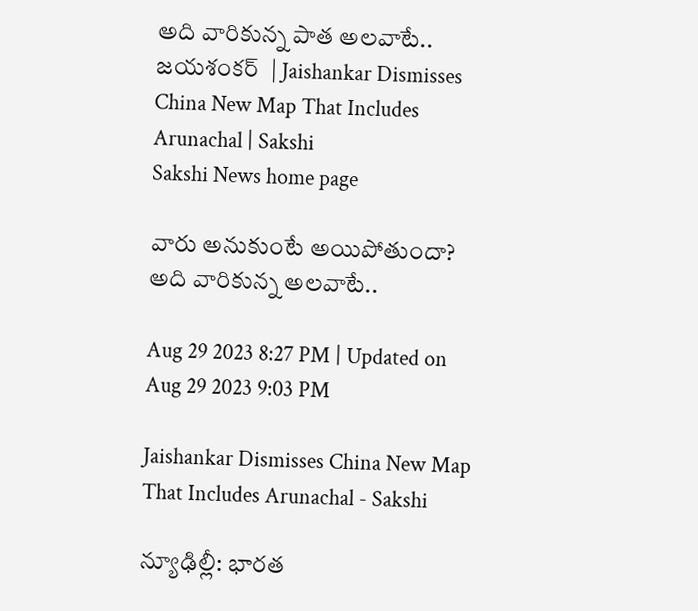అది వారికున్న పాత అలవాటే.. జయశంకర్  | Jaishankar Dismisses China New Map That Includes Arunachal | Sakshi
Sakshi News home page

వారు అనుకుంటే అయిపోతుందా? అది వారికున్న అలవాటే..

Aug 29 2023 8:27 PM | Updated on Aug 29 2023 9:03 PM

Jaishankar Dismisses China New Map That Includes Arunachal - Sakshi

న్యూఢిల్లీ: భారత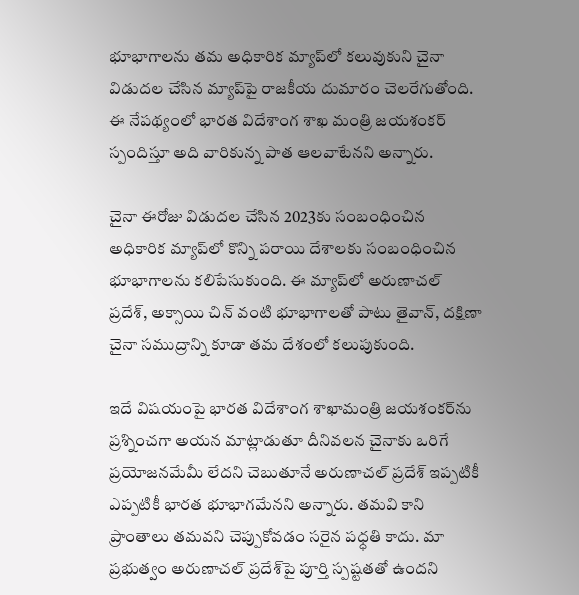భూభాగాలను తమ అధికారిక మ్యాప్‌లో కలువుకుని చైనా విడుదల చేసిన మ్యాప్‌పై రాజకీయ దుమారం చెలరేగుతోంది. ఈ నేపథ్యంలో భారత విదేశాంగ శాఖ మంత్రి జయశంకర్ స్పందిస్తూ అది వారికున్న పాత ఆలవాటేనని అన్నారు.

చైనా ఈరోజు విడుదల చేసిన 2023కు సంబంధించిన అధికారిక మ్యాప్‌లో కొన్ని పరాయి దేశాలకు సంబంధించిన భూభాగాలను కలిపేసుకుంది. ఈ మ్యాప్‌లో అరుణాచల్‌ ప్రదేశ్‌, అక్సాయి చిన్‌ వంటి భూభాగాలతో పాటు తైవాన్‌, దక్షిణా చైనా సముద్రాన్ని కూడా తమ దేశంలో కలుపుకుంది.

ఇదే విషయంపై భారత విదేశాంగ శాఖామంత్రి జయశంకర్‌ను ప్రశ్నించగా అయన మాట్లాడుతూ దీనివలన చైనాకు ఒరిగే ప్రయోజనమేమీ లేదని చెబుతూనే అరుణాచల్ ప్రదేశ్ ఇప్పటికీ ఎప్పటికీ భారత భూభాగమేనని అన్నారు. తమవి కాని ప్రాంతాలు తమవని చెప్పుకోవడం సరైన పధ్ధతి కాదు. మా ప్రభుత్వం అరుణాచల్ ప్రదేశ్‌పై పూర్తి స్పష్టతతో ఉందని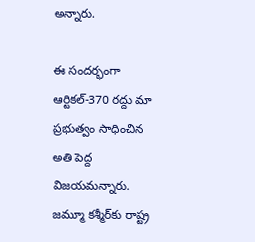అన్నారు.

ఈ సందర్భంగా ఆర్టికల్-370 రద్దు మా ప్రభుత్వం సాధించిన అతి పెద్ద విజయమన్నారు. జమ్మూ కశ్మీర్‌కు రాష్ట్ర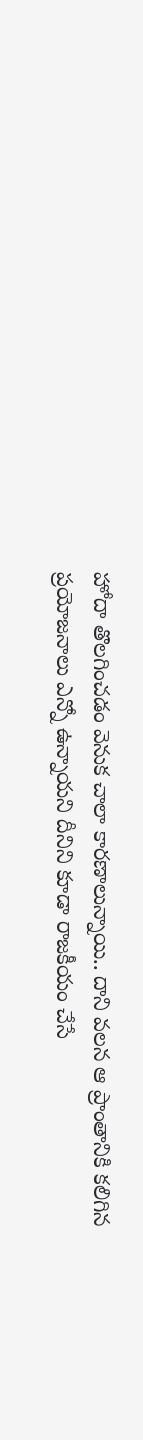హోదా తొలగించడం వెనుక చాలా కారణాలున్నాయి.. దాని వలన ఆ ప్రాంతానికి కలిగిన ప్రయోజనాలు ఎన్నో ఉన్నాయని దీనిని కూడా రాజకీయం చేసే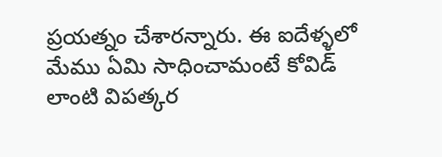ప్రయత్నం చేశారన్నారు. ఈ ఐదేళ్ళలో మేము ఏమి సాధించామంటే కోవిడ్ లాంటి విపత్కర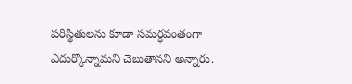పరిస్థితులను కూడా సమర్ధవంతంగా ఎదుర్కొన్నామని చెబుతానని అన్నారు.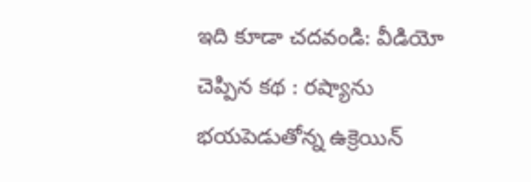ఇది కూడా చదవండి: వీడియో చెప్పిన కథ : రష్యాను భయపెడుతోన్న ఉక్రెయిన్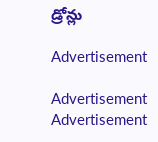డ్రోన్లు

Advertisement

Advertisement
Advertisement